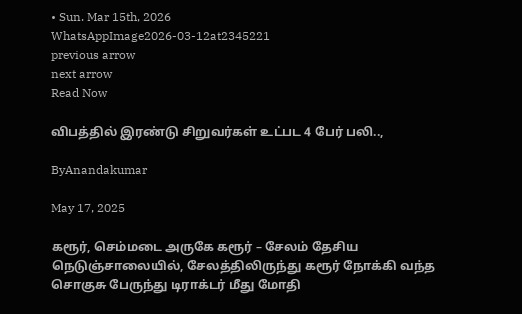• Sun. Mar 15th, 2026
WhatsAppImage2026-03-12at2345221
previous arrow
next arrow
Read Now

விபத்தில் இரண்டு சிறுவர்கள் உட்பட 4 பேர் பலி..,

ByAnandakumar

May 17, 2025

கரூர், செம்மடை அருகே கரூர் – சேலம் தேசிய நெடுஞ்சாலையில், சேலத்திலிருந்து கரூர் நோக்கி வந்த சொகுசு பேருந்து டிராக்டர் மீது மோதி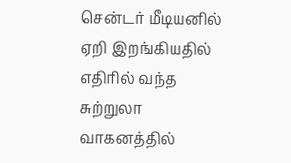சென்டர் மீடியனில் ஏறி இறங்கியதில் எதிரில் வந்த சுற்றுலா வாகனத்தில்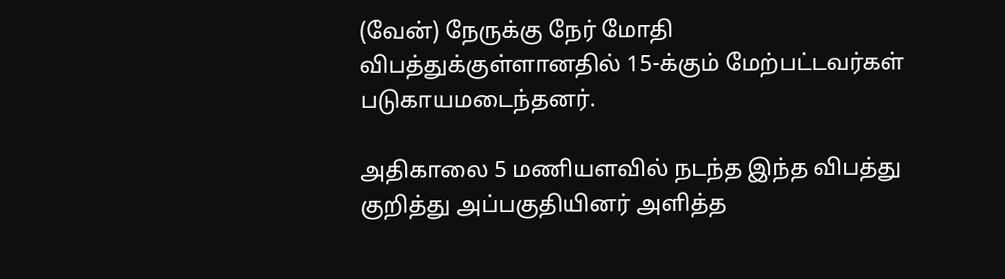(வேன்) நேருக்கு நேர் மோதி விபத்துக்குள்ளானதில் 15-க்கும் மேற்பட்டவர்கள் படுகாயமடைந்தனர்.

அதிகாலை 5 மணியளவில் நடந்த இந்த விபத்து குறித்து அப்பகுதியினர் அளித்த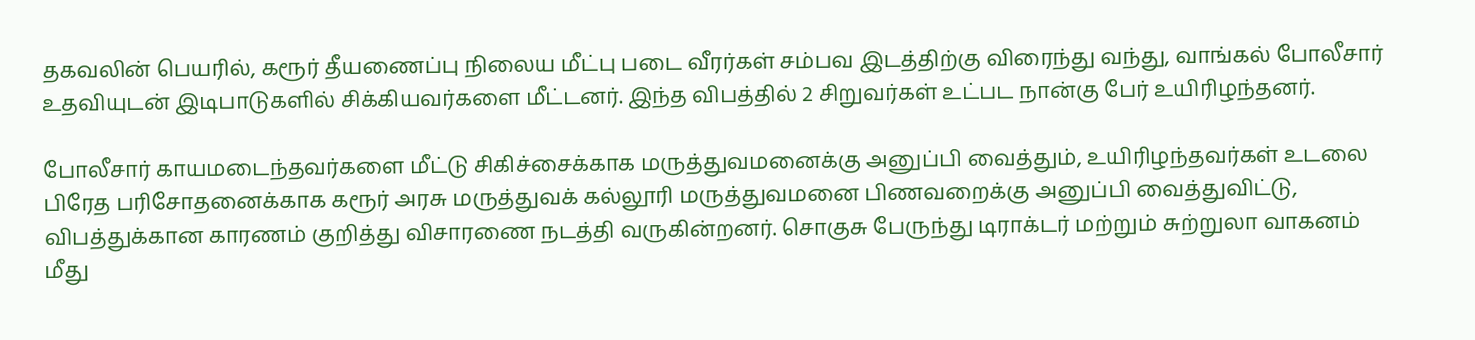தகவலின் பெயரில், கரூர் தீயணைப்பு நிலைய மீட்பு படை வீரர்கள் சம்பவ இடத்திற்கு விரைந்து வந்து, வாங்கல் போலீசார் உதவியுடன் இடிபாடுகளில் சிக்கியவர்களை மீட்டனர். இந்த விபத்தில் 2 சிறுவர்கள் உட்பட நான்கு பேர் உயிரிழந்தனர்.

போலீசார் காயமடைந்தவர்களை மீட்டு சிகிச்சைக்காக மருத்துவமனைக்கு அனுப்பி வைத்தும், உயிரிழந்தவர்கள் உடலை பிரேத பரிசோதனைக்காக கரூர் அரசு மருத்துவக் கல்லூரி மருத்துவமனை பிணவறைக்கு அனுப்பி வைத்துவிட்டு, விபத்துக்கான காரணம் குறித்து விசாரணை நடத்தி வருகின்றனர். சொகுசு பேருந்து டிராக்டர் மற்றும் சுற்றுலா வாகனம் மீது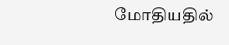மோதியதில்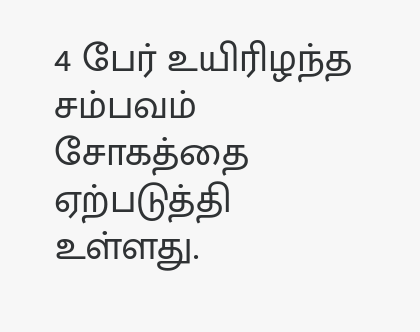4 பேர் உயிரிழந்த சம்பவம் சோகத்தை ஏற்படுத்தி உள்ளது.